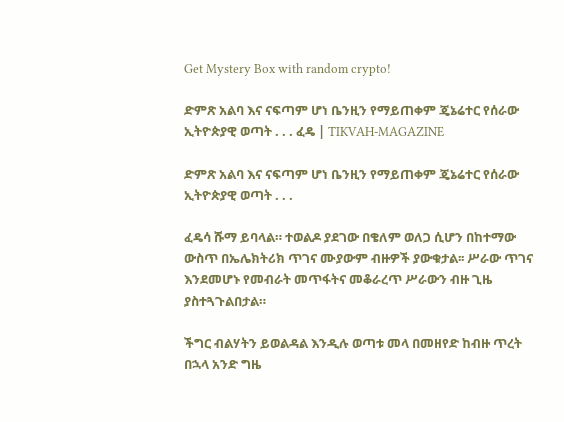Get Mystery Box with random crypto!

ድምጽ አልባ እና ናፍጣም ሆነ ቤንዚን የማይጠቀም ጄኔሬተር የሰራው ኢትዮጵያዊ ወጣት . . . ፈዴ | TIKVAH-MAGAZINE

ድምጽ አልባ እና ናፍጣም ሆነ ቤንዚን የማይጠቀም ጄኔሬተር የሰራው ኢትዮጵያዊ ወጣት . . .

ፈዴሳ ሹማ ይባላል። ተወልዶ ያደገው በቄለም ወለጋ ሲሆን በከተማው ውስጥ በኤሌክትሪክ ጥገና ሙያውም ብዙዎች ያውቁታል፡፡ ሥራው ጥገና እንደመሆኑ የመብራት መጥፋትና መቆራረጥ ሥራውን ብዙ ጊዜ ያስተጓጉልበታል።

ችግር ብልሃትን ይወልዳል እንዲሉ ወጣቱ መላ በመዘየድ ከብዙ ጥረት በኋላ አንድ ግዜ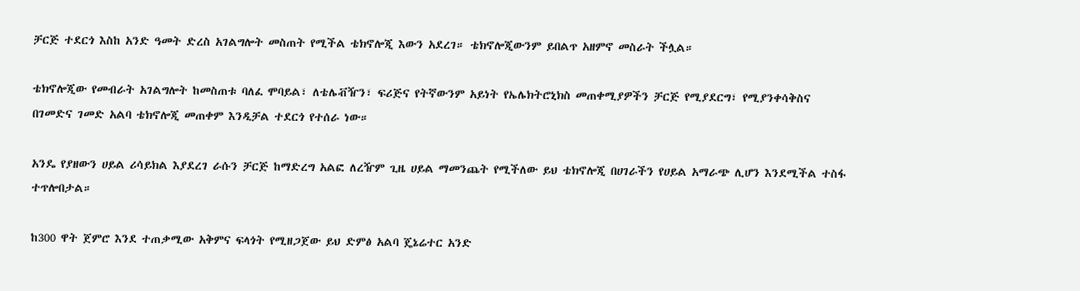ቻርጅ ተደርጎ እስከ አንድ ዓመት ድረስ አገልግሎት መስጠት የሚችል ቴክኖሎጂ እውን አደረገ። ቴክኖሎጂውንም ይበልጥ አዘምኖ መስራት ችሏል።

ቴክኖሎጂው የመብራት አገልግሎት ከመስጠቱ ባለፈ ሞባይል፣ ለቴሌቭዥን፣ ፍሪጅና የትኛውንም አይነት የኤሌክትሮኒክስ መጠቀሚያዎችን ቻርጅ የሚያደርግ፣ የሚያንቀሳቅስና በገመድና ገመድ አልባ ቴክኖሎጂ መጠቀም እንዲቻል ተደርጎ የተሰራ ነው።

አንዴ የያዘውን ሀይል ሪሳይክል እያደረገ ራሱን ቻርጅ ከማድረግ አልፎ ለረዥም ጊዜ ሀይል ማመንጨት የሚችለው ይህ ቴክኖሎጂ በሀገራችን የሀይል አማራጭ ሊሆን እንደሚችል ተስፋ ተጥሎበታል።

ከ300 ዋት ጀምሮ እንደ ተጠቃሚው አቅምና ፍላጎት የሚዘጋጀው ይህ ድምፅ አልባ ጄኔሬተር አንድ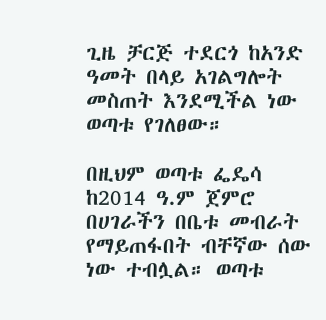ጊዜ ቻርጅ ተደርጎ ከአንድ ዓመት በላይ አገልግሎት መስጠት እንደሚችል ነው ወጣቱ የገለፀው።

በዚህም ወጣቱ ፌዴሳ ከ2014 ዓ.ም ጀምሮ በሀገራችን በቤቱ መብራት የማይጠፋበት ብቸኛው ሰው ነው ተብሏል። ወጣቱ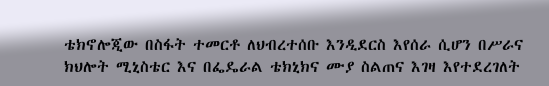ቴክኖሎጂው በስፋት ተመርቶ ለህብረተሰቡ እንዲደርስ እየሰራ ሲሆን በሥራና ክህሎት ሚኒስቴር እና በፌዴራል ቴክኒክና ሙያ ስልጠና እገዛ እየተደረገለት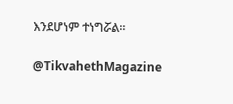እንደሆነም ተነግሯል።

@TikvahethMagazine